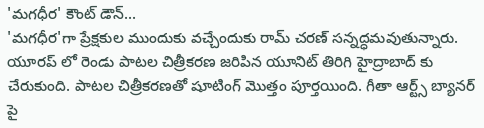'మగధీర' కౌంట్ డౌన్...
'మగధీర'గా ప్రేక్షకుల ముందుకు వచ్చేందుకు రామ్ చరణ్ సన్నద్ధమవుతున్నారు. యూరప్ లో రెండు పాటల చిత్రీకరణ జరిపిన యూనిట్ తిరిగి హైద్రాబాద్ కు చేరుకుంది. పాటల చిత్రీకరణతో షూటింగ్ మొత్తం పూర్తయింది. గీతా ఆర్ట్స్ బ్యానర్ పై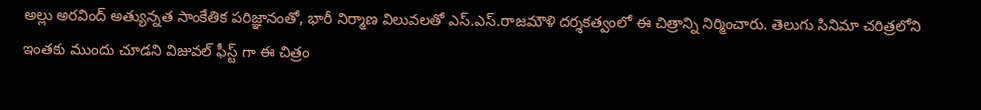అల్లు అరవింద్ అత్యున్నత సాంకేతిక పరిజ్ఞానంతో, భారీ నిర్మాణ విలువలతో ఎస్.ఎస్.రాజమౌళి దర్శకత్వంలో ఈ చిత్రాన్ని నిర్మించారు. తెలుగు సినిమా చరిత్రలోని ఇంతకు ముందు చూడని విజువల్ ఫీస్ట్ గా ఈ చిత్రం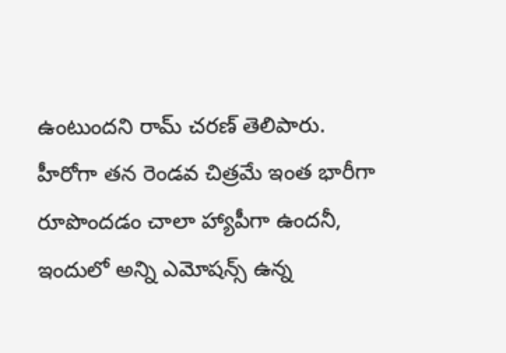ఉంటుందని రామ్ చరణ్ తెలిపారు.
హీరోగా తన రెండవ చిత్రమే ఇంత భారీగా రూపొందడం చాలా హ్యాపీగా ఉందనీ, ఇందులో అన్ని ఎమోషన్స్ ఉన్న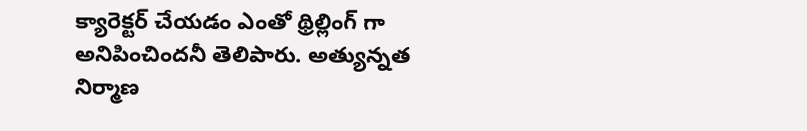క్యారెక్టర్ చేయడం ఎంతో థ్రిల్లింగ్ గా అనిపించిందనీ తెలిపారు. అత్యున్నత నిర్మాణ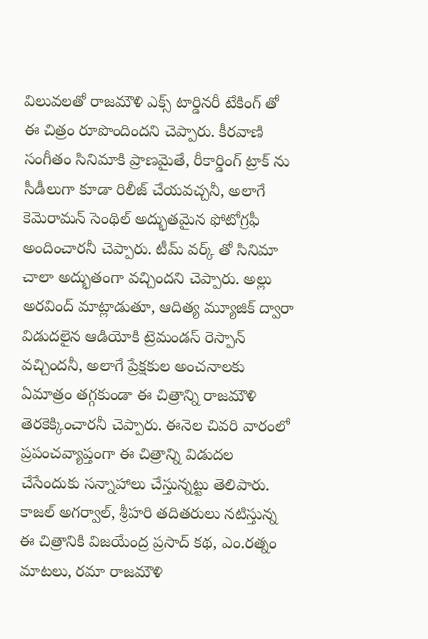విలువలతో రాజమౌళి ఎక్స్ టార్డినరీ టేకింగ్ తో ఈ చిత్రం రూపొందిందని చెప్పారు. కీరవాణి సంగీతం సినిమాకి ప్రాణమైతే, రీకార్డింగ్ ట్రాక్ ను సీడీలుగా కూడా రిలీజ్ చేయవచ్చనీ, అలాగే కెమెరామన్ సెంథిల్ అద్భుతమైన ఫోటోగ్రఫీ అందించారనీ చెప్పారు. టీమ్ వర్క్ తో సినిమా చాలా అద్భుతంగా వచ్చిందని చెప్పారు. అల్లు అరవింద్ మాట్లాడుతూ, ఆదిత్య మ్యూజిక్ ద్వారా విడుదలైన ఆడియోకి ట్రెమండస్ రెస్పాన్ వచ్చిందనీ, అలాగే ప్రేక్షకుల అంచనాలకు ఏమాత్రం తగ్గకుండా ఈ చిత్రాన్ని రాజమౌళి తెరకెక్కించారనీ చెప్పారు. ఈనెల చివరి వారంలో ప్రపంచవ్యాప్తంగా ఈ చిత్రాన్ని విడుదల చేసేందుకు సన్నాహాలు చేస్తున్నట్టు తెలిపారు. కాజల్ అగర్వాల్, శ్రీహరి తదితరులు నటిస్తున్న ఈ చిత్రానికి విజయేంద్ర ప్రసాద్ కథ, ఎం.రత్నం మాటలు, రమా రాజమౌళి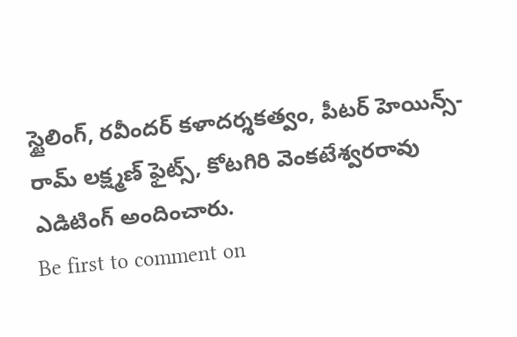స్టైలింగ్, రవీందర్ కళాదర్శకత్వం, పీటర్ హెయిన్స్-రామ్ లక్ష్మణ్ ఫైట్స్, కోటగిరి వెంకటేశ్వరరావు ఎడిటింగ్ అందించారు.
Be first to comment on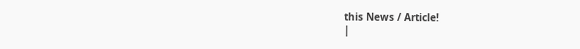this News / Article!
|